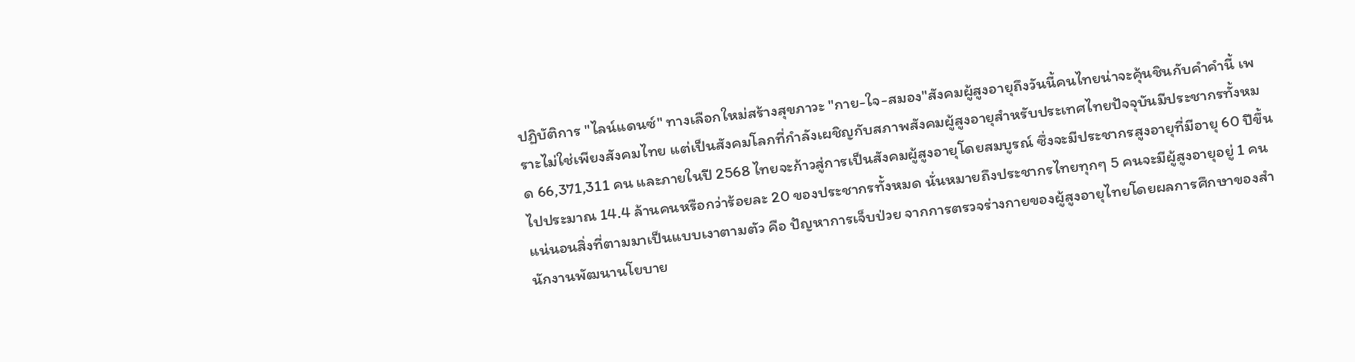ปฏิบัติการ "ไลน์แดนซ์" ทางเลือกใหม่สร้างสุขภาวะ "กาย-ใจ-สมอง"สังคมผู้สูงอายุถึงวันนี้คนไทยน่าจะคุ้นชินกับคำคำนี้ เพราะไม่ใช่เพียงสังคมไทย แต่เป็นสังคมโลกที่กำลังเผชิญกับสภาพสังคมผู้สูงอายุสำหรับประเทศไทยปัจจุบันมีประชากรทั้งหมด 66,371,311 คน และภายในปี 2568 ไทยจะก้าวสู่การเป็นสังคมผู้สูงอายุโดยสมบูรณ์ ซึ่งจะมีประชากรสูงอายุที่มีอายุ 60 ปีขึ้นไปประมาณ 14.4 ล้านคนหรือกว่าร้อยละ 20 ของประชากรทั้งหมด นั่นหมายถึงประชากรไทยทุกๆ 5 คนจะมีผู้สูงอายุอยู่ 1 คนแน่นอนสิ่งที่ตามมาเป็นแบบเงาตามตัว คือ ปัญหาการเจ็บป่วย จากการตรวจร่างกายของผู้สูงอายุไทยโดยผลการศึกษาของสำนักงานพัฒนานโยบาย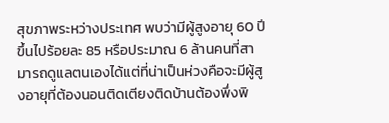สุขภาพระหว่างประเทศ พบว่ามีผู้สูงอายุ 60 ปีขึ้นไปร้อยละ 85 หรือประมาณ 6 ล้านคนที่สามารถดูแลตนเองได้แต่ที่น่าเป็นห่วงคือจะมีผู้สูงอายุที่ต้องนอนติดเตียงติดบ้านต้องพึ่งพิ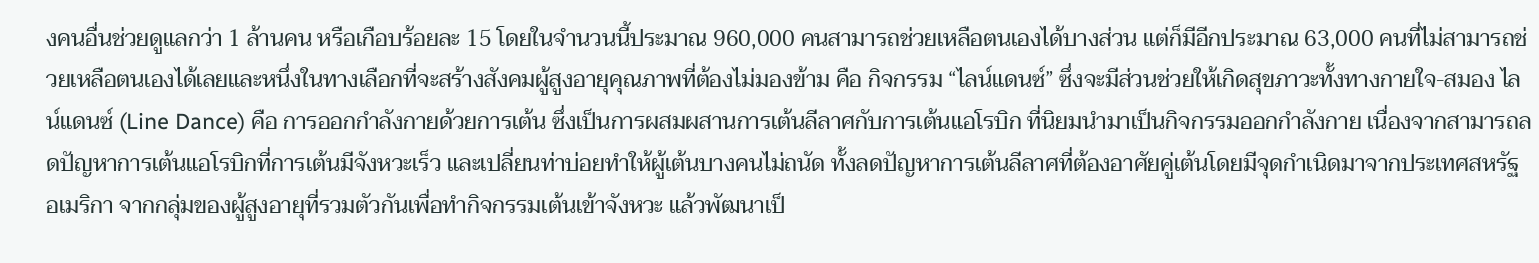งคนอื่นช่วยดูแลกว่า 1 ล้านคน หรือเกือบร้อยละ 15 โดยในจำนวนนี้ประมาณ 960,000 คนสามารถช่วยเหลือตนเองได้บางส่วน แต่ก็มีอีกประมาณ 63,000 คนที่ไม่สามารถช่วยเหลือตนเองได้เลยและหนึ่งในทางเลือกที่จะสร้างสังคมผู้สูงอายุคุณภาพที่ต้องไม่มองข้าม คือ กิจกรรม “ไลน์แดนซ์” ซึ่งจะมีส่วนช่วยให้เกิดสุขภาวะทั้งทางกายใจ-สมอง ไลน์แดนซ์ (Line Dance) คือ การออกกำลังกายด้วยการเต้น ซึ่งเป็นการผสมผสานการเต้นลีลาศกับการเต้นแอโรบิก ที่นิยมนำมาเป็นกิจกรรมออกกำลังกาย เนื่องจากสามารถลดปัญหาการเต้นแอโรบิกที่การเต้นมีจังหวะเร็ว และเปลี่ยนท่าบ่อยทำให้ผู้เต้นบางคนไม่ถนัด ทั้งลดปัญหาการเต้นลีลาศที่ต้องอาศัยคู่เต้นโดยมีจุดกำเนิดมาจากประเทศสหรัฐอเมริกา จากกลุ่มของผู้สูงอายุที่รวมตัวกันเพื่อทำกิจกรรมเต้นเข้าจังหวะ แล้วพัฒนาเป็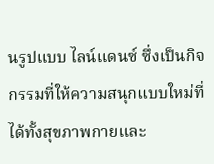นรูปแบบ ไลน์แดนซ์ ซึ่งเป็นกิจกรรมที่ให้ความสนุกแบบใหม่ที่ได้ทั้งสุขภาพกายและ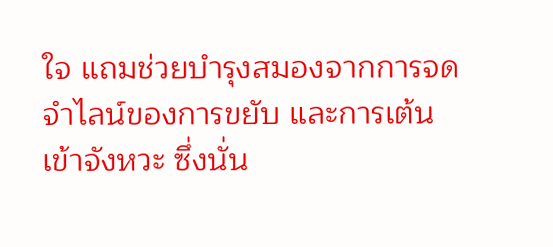ใจ แถมช่วยบำรุงสมองจากการจดจำไลน์ของการขยับ และการเต้นเข้าจังหวะ ซึ่งนั่น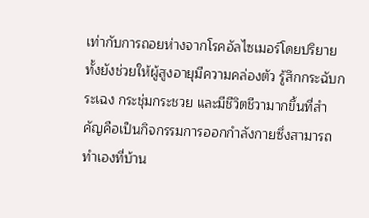เท่ากับการถอยห่างจากโรคอัลไซเมอร์โดยปริยาย ทั้งยังช่วยให้ผู้สูงอายุมีความคล่องตัว รู้สึกกระฉับกระเฉง กระชุ่มกระชวย และมีชีวิตชีวามากขึ้นที่สำคัญคือเป็นกิจกรรมการออกกำลังกายซึ่งสามารถทำเองที่บ้าน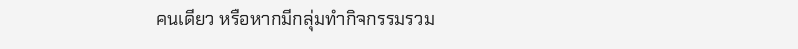คนเดียว หรือหากมีกลุ่มทำกิจกรรมรวม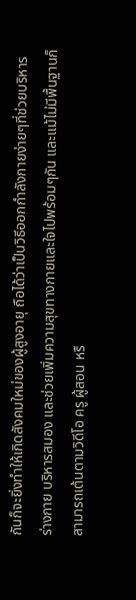กันก็จะยิ่งทำให้เกิดสังคมใหม่ของผู้สูงอายุ ถือได้ว่าเป็นวิธีออกกำลังกายง่ายๆที่ช่วยบริหารร่างกาย บริหารสมอง และช่วยเพิ่มความสุขทางกายและใจไปพร้อมๆกัน และแม้ไม่มีพื้นฐานก็สามารถเต้นตามวิดีโอ ครู ผู้สอน หรื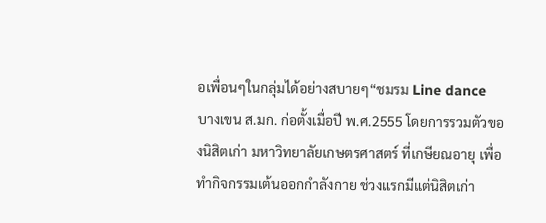อเพื่อนๆในกลุ่มได้อย่างสบายๆ“ชมรม Line dance บางเขน ส.มก. ก่อตั้งเมื่อปี พ.ศ.2555 โดยการรวมตัวของนิสิตเก่า มหาวิทยาลัยเกษตรศาสตร์ ที่เกษียณอายุ เพื่อทำกิจกรรมเต้นออกกำลังกาย ช่วงแรกมีแต่นิสิตเก่า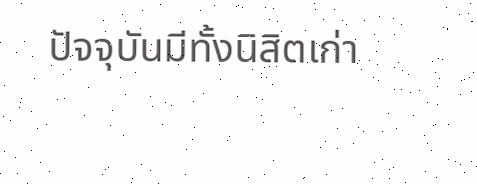ปัจจุบันมีทั้งนิสิตเก่า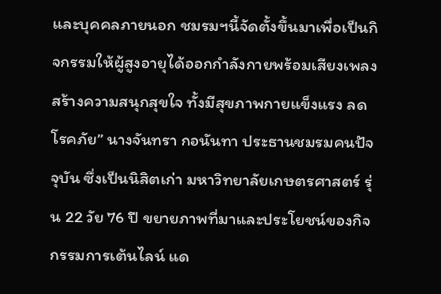และบุคคลภายนอก ชมรมฯนี้จัดตั้งขึ้นมาเพื่อเป็นกิจกรรมให้ผู้สูงอายุได้ออกกำลังกายพร้อมเสียงเพลง สร้างความสนุกสุขใจ ทั้งมีสุขภาพกายแข็งแรง ลดโรคภัย” นางจันทรา กอนันทา ประธานชมรมคนปัจจุบัน ซึ่งเป็นนิสิตเก่า มหาวิทยาลัยเกษตรศาสตร์ รุ่น 22 วัย 76 ปี ขยายภาพที่มาและประโยชน์ของกิจกรรมการเต้นไลน์ แด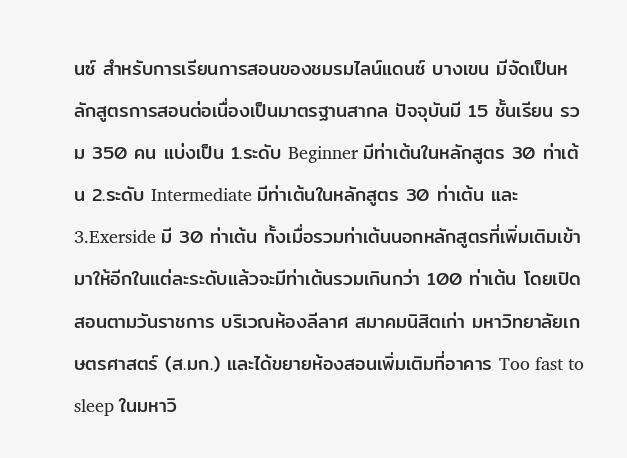นซ์ สำหรับการเรียนการสอนของชมรมไลน์แดนซ์ บางเขน มีจัดเป็นหลักสูตรการสอนต่อเนื่องเป็นมาตรฐานสากล ปัจจุบันมี 15 ชั้นเรียน รวม 350 คน แบ่งเป็น 1.ระดับ Beginner มีท่าเต้นในหลักสูตร 30 ท่าเต้น 2.ระดับ Intermediate มีท่าเต้นในหลักสูตร 30 ท่าเต้น และ 3.Exerside มี 30 ท่าเต้น ทั้งเมื่อรวมท่าเต้นนอกหลักสูตรที่เพิ่มเติมเข้ามาให้อีกในแต่ละระดับแล้วจะมีท่าเต้นรวมเกินกว่า 100 ท่าเต้น โดยเปิดสอนตามวันราชการ บริเวณห้องลีลาศ สมาคมนิสิตเก่า มหาวิทยาลัยเกษตรศาสตร์ (ส.มก.) และได้ขยายห้องสอนเพิ่มเติมที่อาคาร Too fast to sleep ในมหาวิ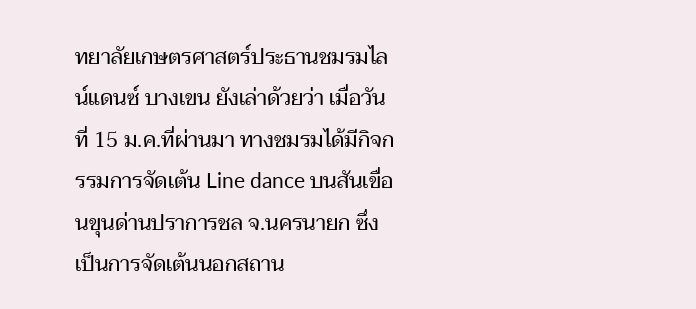ทยาลัยเกษตรศาสตร์ประธานชมรมไลน์แดนซ์ บางเขน ยังเล่าด้วยว่า เมื่อวันที่ 15 ม.ค.ที่ผ่านมา ทางชมรมได้มีกิจกรรมการจัดเต้น Line dance บนสันเขื่อนขุนด่านปราการชล จ.นครนายก ซึ่งเป็นการจัดเต้นนอกสถาน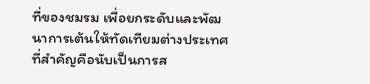ที่ของชมรม เพื่อยกระดับและพัฒนาการเต้นให้ทัดเทียมต่างประเทศ ที่สำคัญคือนับเป็นการส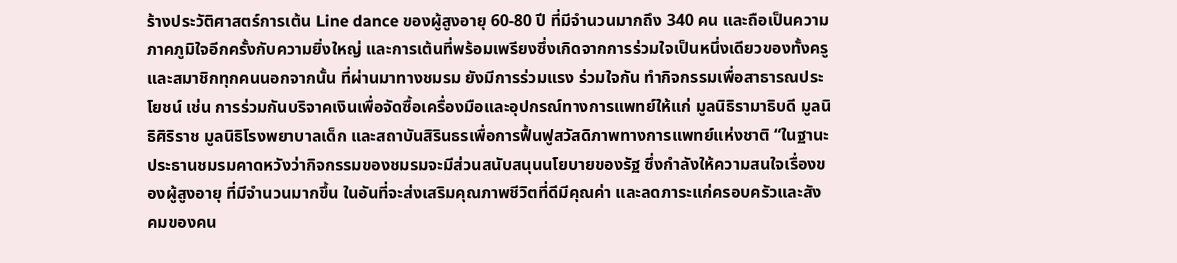ร้างประวัติศาสตร์การเต้น Line dance ของผู้สูงอายุ 60-80 ปี ที่มีจำนวนมากถึง 340 คน และถือเป็นความภาคภูมิใจอีกครั้งกับความยิ่งใหญ่ และการเต้นที่พร้อมเพรียงซึ่งเกิดจากการร่วมใจเป็นหนึ่งเดียวของทั้งครู และสมาชิกทุกคนนอกจากนั้น ที่ผ่านมาทางชมรม ยังมีการร่วมแรง ร่วมใจกัน ทำกิจกรรมเพื่อสาธารณประโยชน์ เช่น การร่วมกันบริจาคเงินเพื่อจัดซื้อเครื่องมือและอุปกรณ์ทางการแพทย์ให้แก่ มูลนิธิรามาธิบดี มูลนิธิศิริราช มูลนิธิโรงพยาบาลเด็ก และสถาบันสิรินธรเพื่อการฟื้นฟูสวัสดิภาพทางการแพทย์แห่งชาติ “ในฐานะประธานชมรมคาดหวังว่ากิจกรรมของชมรมจะมีส่วนสนับสนุนนโยบายของรัฐ ซึ่งกำลังให้ความสนใจเรื่องของผู้สูงอายุ ที่มีจำนวนมากขึ้น ในอันที่จะส่งเสริมคุณภาพชีวิตที่ดีมีคุณค่า และลดภาระแก่ครอบครัวและสังคมของคน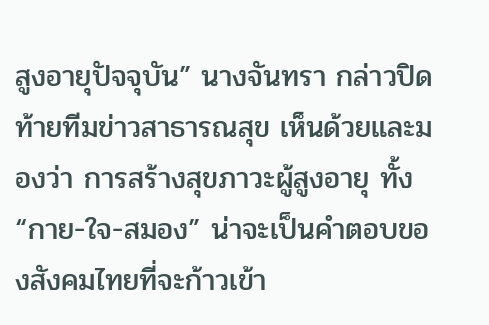สูงอายุปัจจุบัน” นางจันทรา กล่าวปิดท้ายทีมข่าวสาธารณสุข เห็นด้วยและมองว่า การสร้างสุขภาวะผู้สูงอายุ ทั้ง “กาย-ใจ-สมอง” น่าจะเป็นคำตอบของสังคมไทยที่จะก้าวเข้า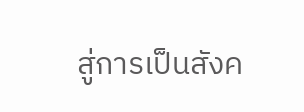สู่การเป็นสังค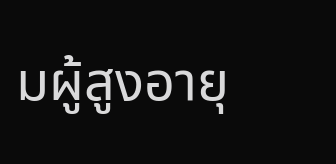มผู้สูงอายุ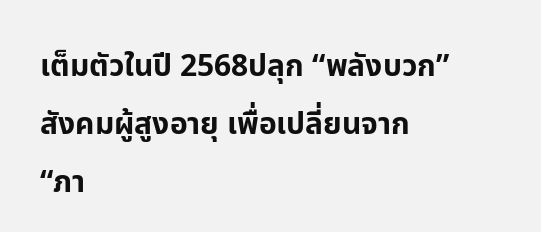เต็มตัวในปี 2568ปลุก “พลังบวก” สังคมผู้สูงอายุ เพื่อเปลี่ยนจาก “ภา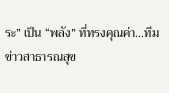ระ” เป็น “พลัง” ที่ทรงคุณค่า...ทีมข่าวสาธารณสุข